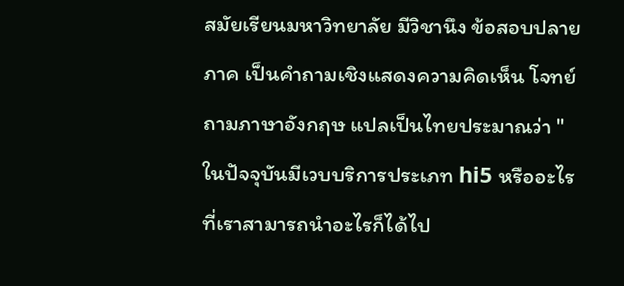สมัยเรียนมหาวิทยาลัย มีวิชานึง ข้อสอบปลายภาค เป็นคำถามเชิงแสดงความคิดเห็น โจทย์ถามภาษาอังกฤษ แปลเป็นไทยประมาณว่า "ในปัจจุบันมีเวบบริการประเภท hi5 หรืออะไรที่เราสามารถนำอะไรก็ได้ไป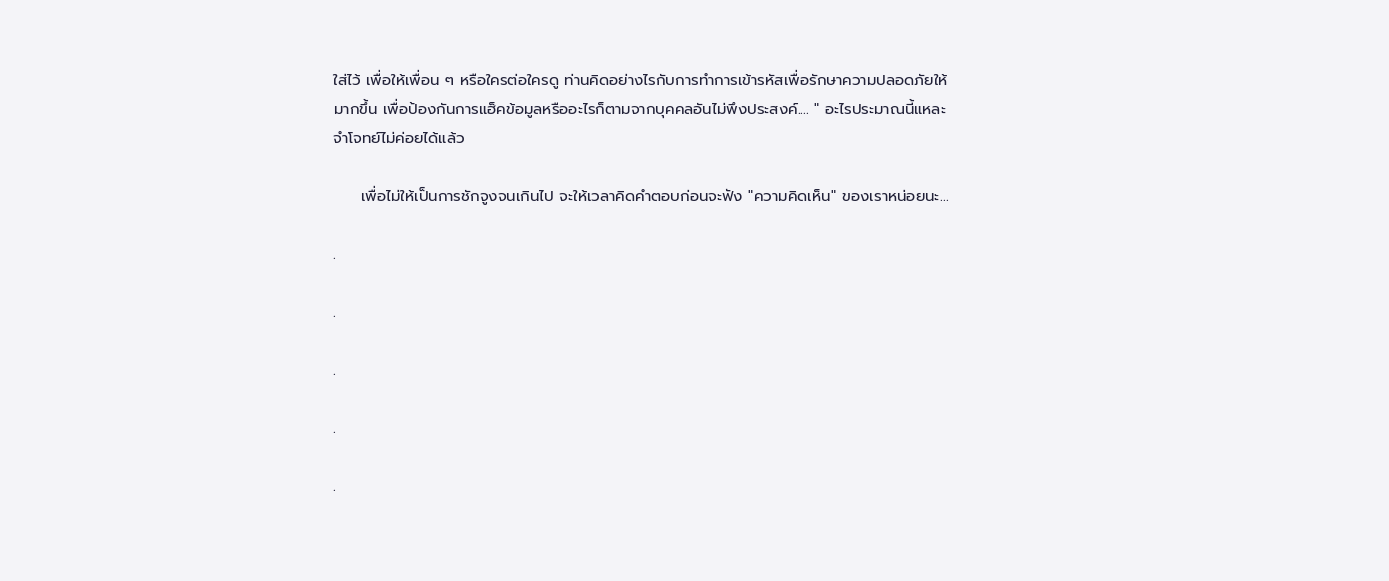ใส่ไว้ เพื่อให้เพื่อน ๆ หรือใครต่อใครดู ท่านคิดอย่างไรกับการทำการเข้ารหัสเพื่อรักษาความปลอดภัยให้มากขึ้น เพื่อป้องกันการแฮ็คข้อมูลหรืออะไรก็ตามจากบุคคลอันไม่พึงประสงค์.... " อะไรประมาณนี้แหละ จำโจทย์ไม่ค่อยได้แล้ว

     เพื่อไม่ให้เป็นการชักจูงจนเกินไป จะให้เวลาคิดคำตอบก่อนจะฟัง "ความคิดเห็น" ของเราหน่อยนะ...

.

.

.

.

.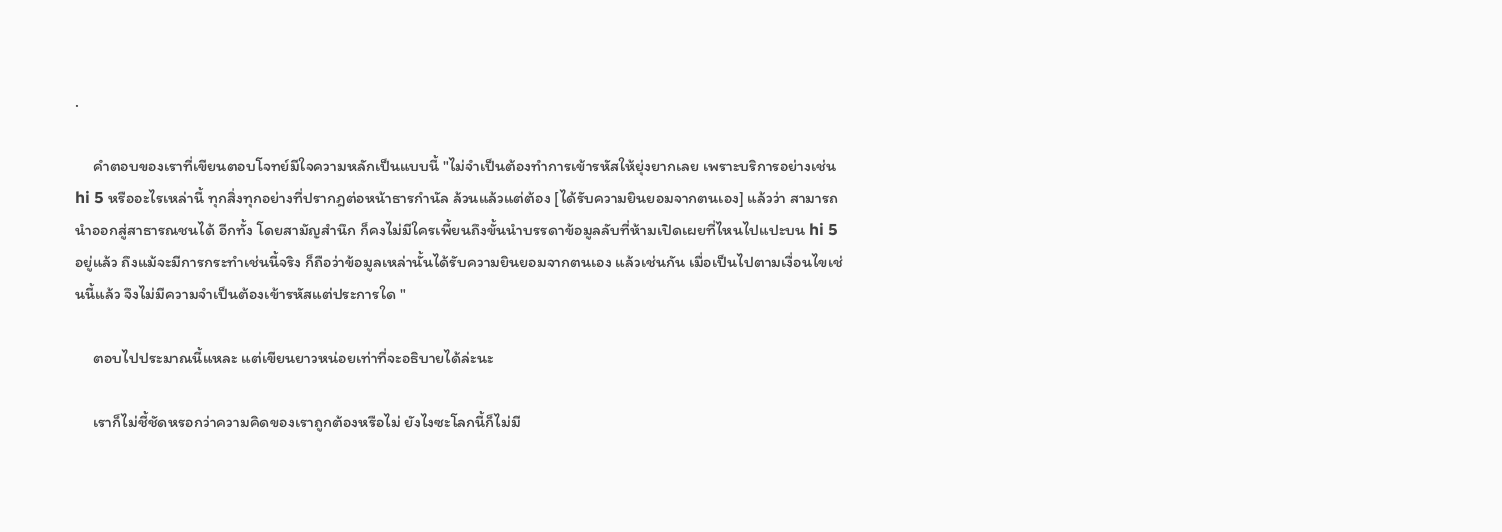.

     คำตอบของเราที่เขียนตอบโจทย์มีใจความหลักเป็นแบบนี้ "ไม่จำเป็นต้องทำการเข้ารหัสให้ยุ่งยากเลย เพราะบริการอย่างเช่น hi 5 หรืออะไรเหล่านี้ ทุกสิ่งทุกอย่างที่ปรากฎต่อหน้าธารกำนัล ล้วนแล้วแต่ต้อง [ได้รับความยินยอมจากตนเอง] แล้วว่า สามารถนำออกสู่สาธารณชนได้ อีกทั้ง โดยสามัญสำนึก ก็คงไม่มีใครเพี้ยนถึงขั้นนำบรรดาข้อมูลลับที่ห้ามเปิดเผยที่ไหนไปแปะบน hi 5 อยู่แล้ว ถึงแม้จะมีการกระทำเช่นนี้จริง ก็ถือว่าข้อมูลเหล่านั้นได้รับความยินยอมจากตนเอง แล้วเช่นกัน เมื่อเป็นไปตามเงื่อนไขเช่นนี้แล้ว จึงไม่มีความจำเป็นต้องเข้ารหัสแต่ประการใด "

     ตอบไปประมาณนี้แหละ แต่เขียนยาวหน่อยเท่าที่จะอธิบายได้ล่ะนะ

     เราก็ไม่ชี้ชัดหรอกว่าความคิดของเราถูกต้องหรือไม่ ยังไงซะโลกนี้ก็ไม่มี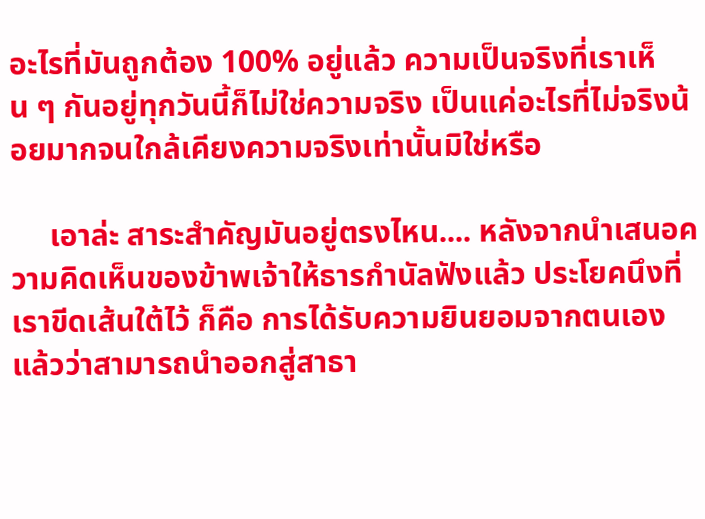อะไรที่มันถูกต้อง 100% อยู่แล้ว ความเป็นจริงที่เราเห็น ๆ กันอยู่ทุกวันนี้ก็ไม่ใช่ความจริง เป็นแค่อะไรที่ไม่จริงน้อยมากจนใกล้เคียงความจริงเท่านั้นมิใช่หรือ

     เอาล่ะ สาระสำคัญมันอยู่ตรงไหน.... หลังจากนำเสนอความคิดเห็นของข้าพเจ้าให้ธารกำนัลฟังแล้ว ประโยคนึงที่เราขีดเส้นใต้ไว้ ก็คือ การได้รับความยินยอมจากตนเองแล้วว่าสามารถนำออกสู่สาธา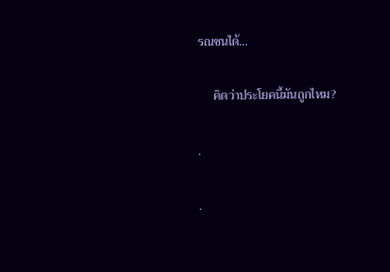รณชนได้...

     คิดว่าประโยคนี้มันถูกไหม?

.

.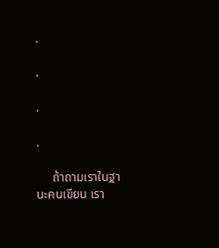.

.

.

.

     ถ้าถามเราในฐานะคนเขียน เรา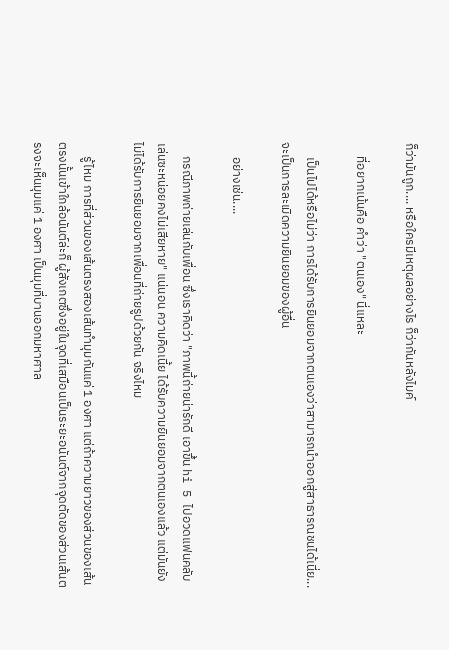ก็ว่ามันถูก.... หรือใครมีเหตุผลอย่างไร ก็ว่ากันหลังไมค์

     ที่อยากเน้นคือ คำว่า "ตนเอง" นี่แหละ

     เป็นไปได้หรือไม่ว่า การได้รับการยินยอมจากตนเองว่าสามารถนำออกสู่สาธารณชนได้เนี่ย... จะเป็นการละเมิดความยินยอมของผู้อื่น

     อย่างเช่น....

     กรณีภาพถ่ายเล่นกับเพื่อน ซึ่งเราคิดว่า "ภาพนี้ถ่ายน่ารักดี เอาขึ้น hi 5 ไปอวดแฟนคลับเล่นซะหน่อยคงไม่เสียหาย" แน่นอน ความคิดเนี้ย ได้รับความยินยอมจากตนเองแล้ว แต่มันยังไม่ได้รับการยินยอมจากเพื่อนที่ถ่ายรูปด้วยกัน จริงไหม

     รู้ไหม การที่ส่วนของเส้นตรงสองเส้นทำมุมกันแค่ 1 องศา แต่ถ้าความยาวของส่วนของเส้นตรงนั้นเข้าใกล้อนันต์ล่ะก็ ผู้สังเกตซึ่งอยู่ในจุดที่เสมือนเป็นระยะอนันต์จากจุดตัดของส่วนเส้นตรงจะเห็นมุมแค่ 1 องศา เป็นมุมที่บานออกมหาศาล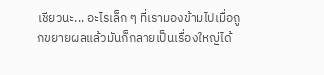เชียวนะ... อะไรเล็ก ๆ ที่เรามองข้ามไปเมื่อถูกขยายผลแล้วมันก็กลายเป็นเรื่องใหญ่ได้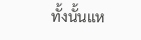ทั้งนั้นแห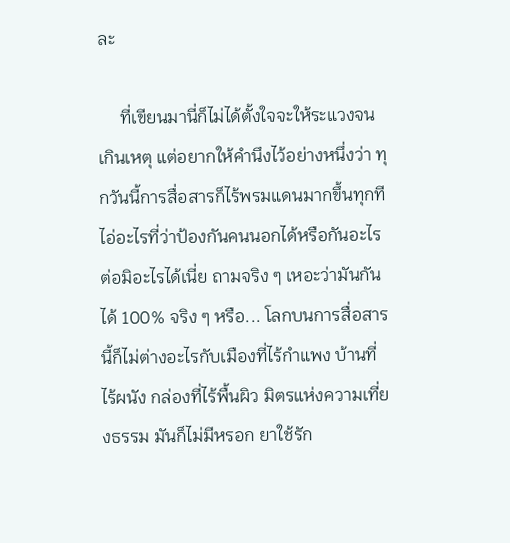ละ

     ที่เขียนมานี่ก็ไม่ได้ตั้งใจจะให้ระแวงจนเกินเหตุ แต่อยากให้คำนึงไว้อย่างหนึ่งว่า ทุกวันนี้การสื่อสารก็ไร้พรมแดนมากขึ้นทุกที ไอ่อะไรที่ว่าป้องกันคนนอกได้หรือกันอะไรต่อมิอะไรได้เนี่ย ถามจริง ๆ เหอะว่ามันกันได้ 100% จริง ๆ หรือ... โลกบนการสื่อสารนี้ก็ไม่ต่างอะไรกับเมืองที่ไร้กำแพง บ้านที่ไร้ผนัง กล่องที่ไร้พื้นผิว มิตรแห่งความเที่ยงธรรม มันก็ไม่มีหรอก ยาใช้รัก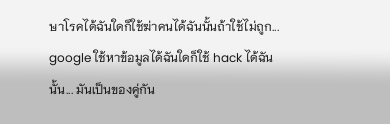ษาโรคได้ฉันใดก็ใช้ฆ่าคนได้ฉันนั้นถ้าใช้ไม่ถูก... google ใช้หาข้อมูลได้ฉันใดก็ใช้ hack ได้ฉันนั้น... มันเป็นของคู่กัน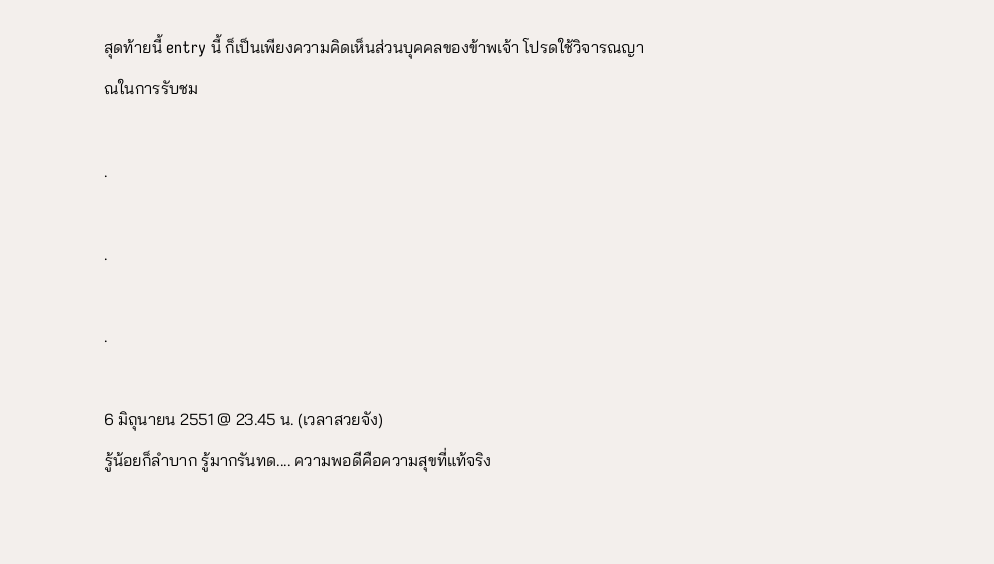สุดท้ายนี้ entry นี้ ก็เป็นเพียงความคิดเห็นส่วนบุคคลของข้าพเจ้า โปรดใช้วิจารณญาณในการรับชม

.

.

.

6 มิถุนายน 2551 @ 23.45 น. (เวลาสวยจัง)
รู้น้อยก็ลำบาก รู้มากรันทด.... ความพอดีคือความสุขที่แท้จริง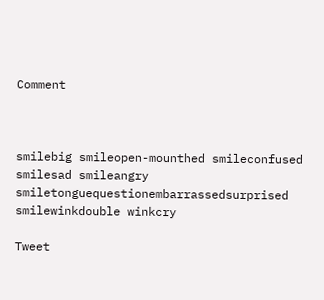Comment



smilebig smileopen-mounthed smileconfused smilesad smileangry smiletonguequestionembarrassedsurprised smilewinkdouble winkcry

Tweet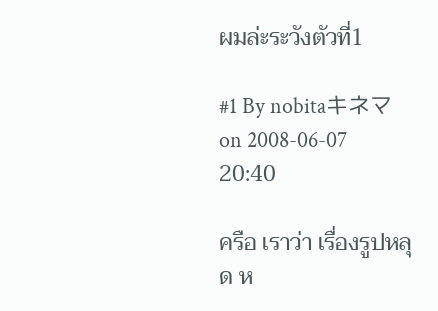ผมล่ะระวังตัวที่1

#1 By nobitaキネマ on 2008-06-07 20:40

ครือ เราว่า เรื่องรูปหลุด ห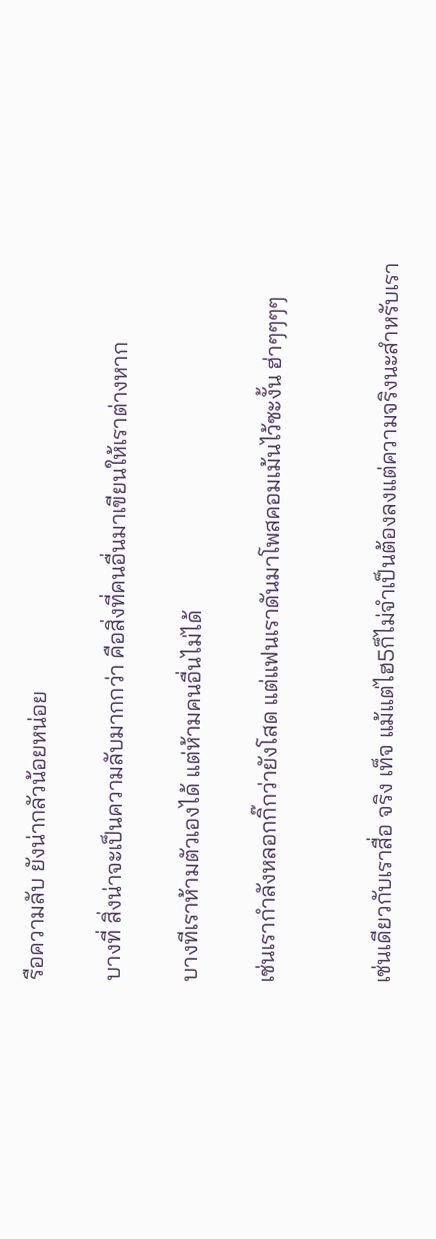รือความลับ ยังน่ากลัวน้อยหน่อย

บางที่ สิ่งน่าจะเป็นความลับมากกว่า คือสิ่งที่คนอื่นมาเขียนให้เราต่างหาก

บางทีเราห้ามตัวเองได้ แต่ห้ามคนอื่นไม่ได้

เช่นเรากำลังหลอกกิ๊กว่ายังโสด แต่แฟนเราดันมาโพสคอมเม้นไว้ซะงั้น ฮ่าๆๆๆๆ


เช่นเดียวกับเราสื่อ จริง เท็จ แม้แต่ไฮ5ก็ไม่จำเป็นต้องลงแต่ความจริงนะสำหรับเรา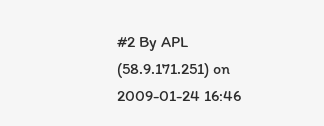#2 By APL (58.9.171.251) on 2009-01-24 16:46